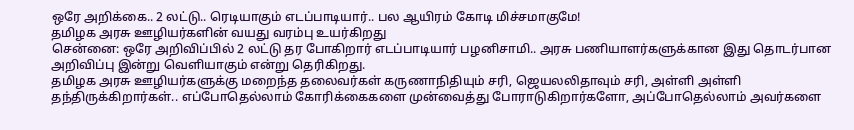ஒரே அறிக்கை.. 2 லட்டு.. ரெடியாகும் எடப்பாடியார்.. பல ஆயிரம் கோடி மிச்சமாகுமே!
தமிழக அரசு ஊழியர்களின் வயது வரம்பு உயர்கிறது
சென்னை: ஒரே அறிவிப்பில் 2 லட்டு தர போகிறார் எடப்பாடியார் பழனிசாமி.. அரசு பணியாளர்களுக்கான இது தொடர்பான அறிவிப்பு இன்று வெளியாகும் என்று தெரிகிறது.
தமிழக அரசு ஊழியர்களுக்கு மறைந்த தலைவர்கள் கருணாநிதியும் சரி, ஜெயலலிதாவும் சரி, அள்ளி அள்ளி தந்திருக்கிறார்கள்.. எப்போதெல்லாம் கோரிக்கைகளை முன்வைத்து போராடுகிறார்களோ, அப்போதெல்லாம் அவர்களை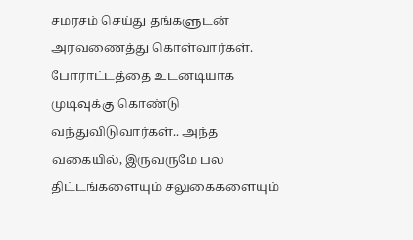சமரசம் செய்து தங்களுடன் அரவணைத்து கொள்வார்கள்.
போராட்டத்தை உடனடியாக முடிவுக்கு கொண்டு வந்துவிடுவார்கள்.. அந்த வகையில், இருவருமே பல திட்டங்களையும் சலுகைகளையும்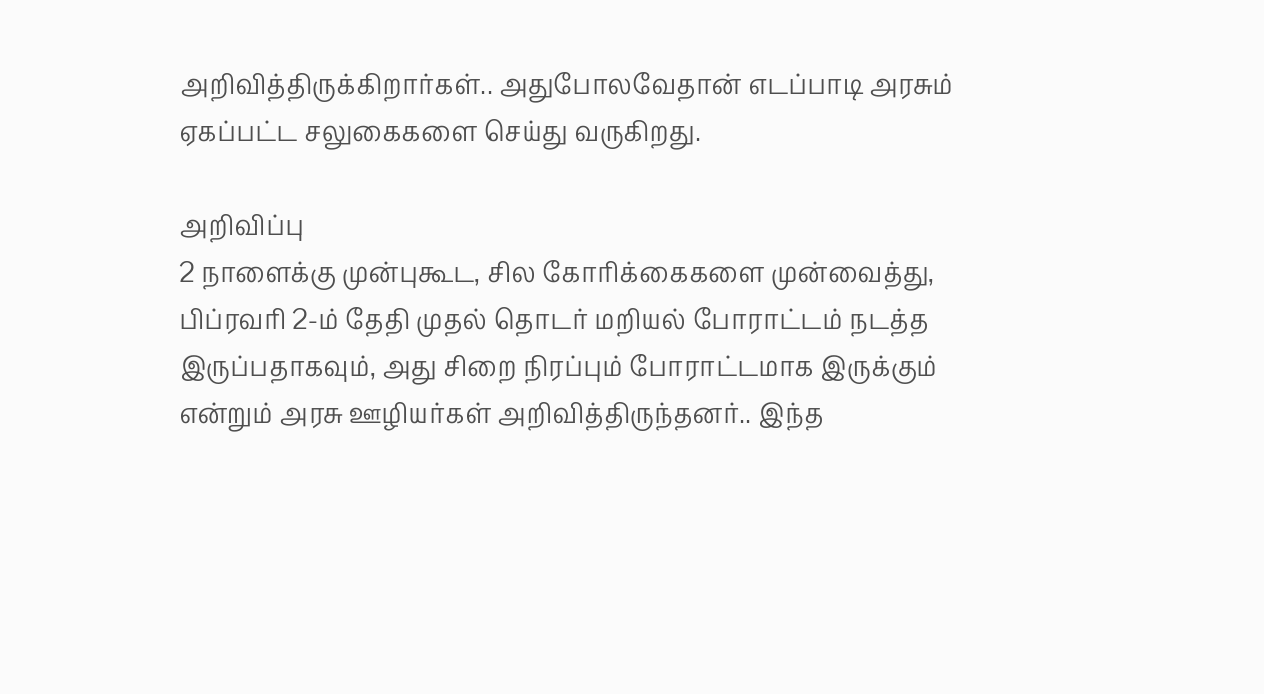அறிவித்திருக்கிறார்கள்.. அதுபோலவேதான் எடப்பாடி அரசும் ஏகப்பட்ட சலுகைகளை செய்து வருகிறது.

அறிவிப்பு
2 நாளைக்கு முன்புகூட, சில கோரிக்கைகளை முன்வைத்து, பிப்ரவரி 2-ம் தேதி முதல் தொடர் மறியல் போராட்டம் நடத்த இருப்பதாகவும், அது சிறை நிரப்பும் போராட்டமாக இருக்கும் என்றும் அரசு ஊழியர்கள் அறிவித்திருந்தனர்.. இந்த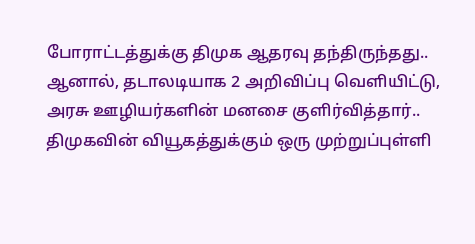போராட்டத்துக்கு திமுக ஆதரவு தந்திருந்தது.. ஆனால், தடாலடியாக 2 அறிவிப்பு வெளியிட்டு, அரசு ஊழியர்களின் மனசை குளிர்வித்தார்.. திமுகவின் வியூகத்துக்கும் ஒரு முற்றுப்புள்ளி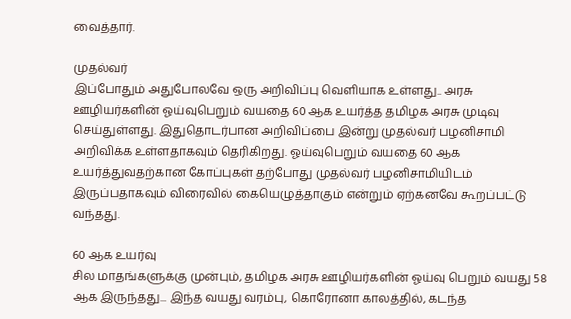வைத்தார்.

முதல்வர்
இப்போதும் அதுபோலவே ஒரு அறிவிப்பு வெளியாக உள்ளது.. அரசு ஊழியர்களின் ஓய்வுபெறும் வயதை 60 ஆக உயர்த்த தமிழக அரசு முடிவு செய்துள்ளது. இதுதொடர்பான அறிவிப்பை இன்று முதல்வர் பழனிசாமி அறிவிக்க உள்ளதாகவும் தெரிகிறது. ஓய்வுபெறும் வயதை 60 ஆக உயர்த்துவதற்கான கோப்புகள் தற்போது முதல்வர் பழனிசாமியிடம் இருப்பதாகவும் விரைவில் கையெழுத்தாகும் என்றும் ஏற்கனவே கூறப்பட்டு வந்தது.

60 ஆக உயர்வு
சில மாதங்களுக்கு முன்பும், தமிழக அரசு ஊழியர்களின் ஓய்வு பெறும் வயது 58 ஆக இருந்தது... இந்த வயது வரம்பு, கொரோனா காலத்தில், கடந்த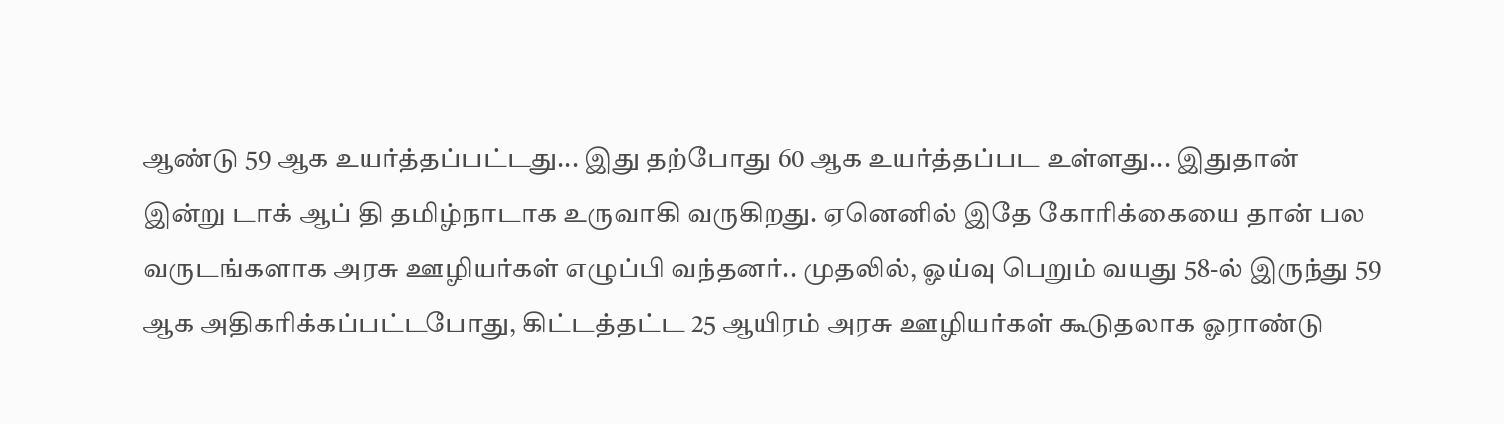ஆண்டு 59 ஆக உயர்த்தப்பட்டது... இது தற்போது 60 ஆக உயர்த்தப்பட உள்ளது... இதுதான் இன்று டாக் ஆப் தி தமிழ்நாடாக உருவாகி வருகிறது. ஏனெனில் இதே கோரிக்கையை தான் பல வருடங்களாக அரசு ஊழியர்கள் எழுப்பி வந்தனர்.. முதலில், ஓய்வு பெறும் வயது 58-ல் இருந்து 59 ஆக அதிகரிக்கப்பட்டபோது, கிட்டத்தட்ட 25 ஆயிரம் அரசு ஊழியர்கள் கூடுதலாக ஓராண்டு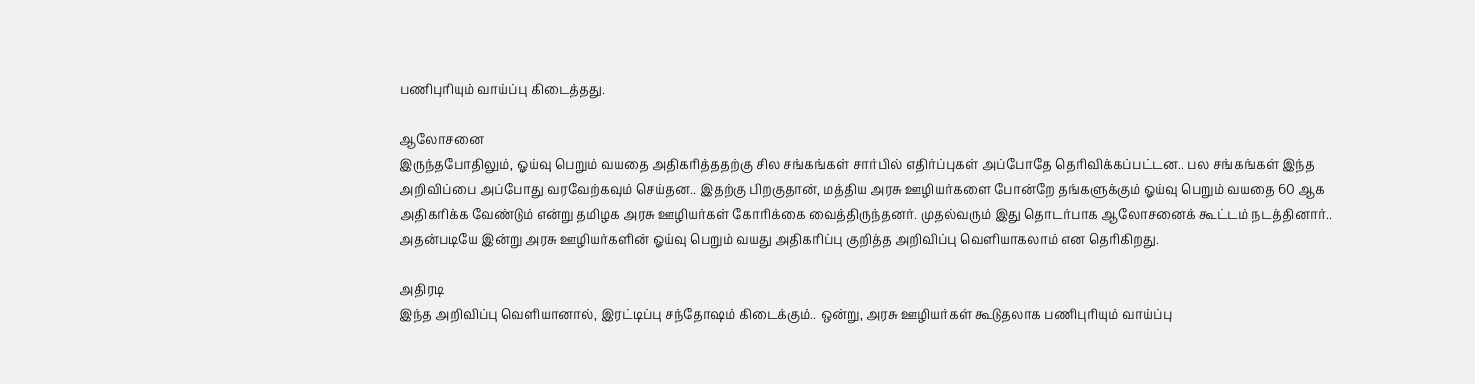பணிபுரியும் வாய்ப்பு கிடைத்தது.

ஆலோசனை
இருந்தபோதிலும், ஓய்வு பெறும் வயதை அதிகரித்ததற்கு சில சங்கங்கள் சார்பில் எதிர்ப்புகள் அப்போதே தெரிவிக்கப்பட்டன.. பல சங்கங்கள் இந்த அறிவிப்பை அப்போது வரவேற்கவும் செய்தன.. இதற்கு பிறகுதான், மத்திய அரசு ஊழியர்களை போன்றே தங்களுக்கும் ஓய்வு பெறும் வயதை 60 ஆக அதிகரிக்க வேண்டும் என்று தமிழக அரசு ஊழியர்கள் கோரிக்கை வைத்திருந்தனர். முதல்வரும் இது தொடர்பாக ஆலோசனைக் கூட்டம் நடத்தினார்.. அதன்படியே இன்று அரசு ஊழியர்களின் ஓய்வு பெறும் வயது அதிகரிப்பு குறித்த அறிவிப்பு வெளியாகலாம் என தெரிகிறது.

அதிரடி
இந்த அறிவிப்பு வெளியானால், இரட்டிப்பு சந்தோஷம் கிடைக்கும்.. ஒன்று, அரசு ஊழியர்கள் கூடுதலாக பணிபுரியும் வாய்ப்பு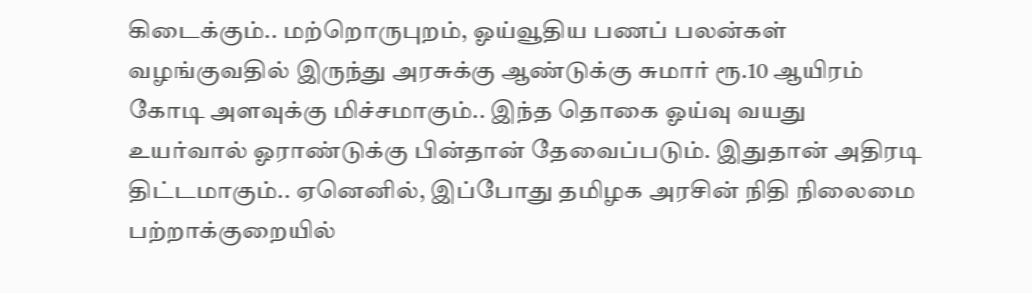கிடைக்கும்.. மற்றொருபுறம், ஓய்வூதிய பணப் பலன்கள் வழங்குவதில் இருந்து அரசுக்கு ஆண்டுக்கு சுமார் ரூ.10 ஆயிரம் கோடி அளவுக்கு மிச்சமாகும்.. இந்த தொகை ஓய்வு வயது உயர்வால் ஓராண்டுக்கு பின்தான் தேவைப்படும். இதுதான் அதிரடி திட்டமாகும்.. ஏனெனில், இப்போது தமிழக அரசின் நிதி நிலைமை பற்றாக்குறையில்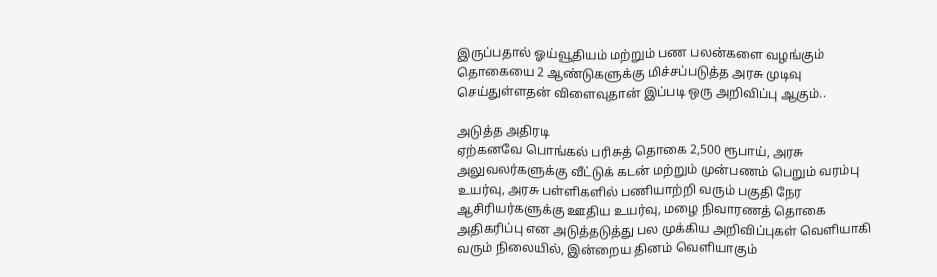இருப்பதால் ஓய்வூதியம் மற்றும் பண பலன்களை வழங்கும் தொகையை 2 ஆண்டுகளுக்கு மிச்சப்படுத்த அரசு முடிவு செய்துள்ளதன் விளைவுதான் இப்படி ஒரு அறிவிப்பு ஆகும்..

அடுத்த அதிரடி
ஏற்கனவே பொங்கல் பரிசுத் தொகை 2,500 ரூபாய், அரசு அலுவலர்களுக்கு வீட்டுக் கடன் மற்றும் முன்பணம் பெறும் வரம்பு உயர்வு, அரசு பள்ளிகளில் பணியாற்றி வரும் பகுதி நேர ஆசிரியர்களுக்கு ஊதிய உயர்வு, மழை நிவாரணத் தொகை அதிகரிப்பு என அடுத்தடுத்து பல முக்கிய அறிவிப்புகள் வெளியாகி வரும் நிலையில், இன்றைய தினம் வெளியாகும்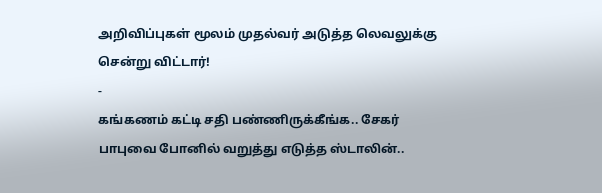அறிவிப்புகள் மூலம் முதல்வர் அடுத்த லெவலுக்கு சென்று விட்டார்!
-
கங்கணம் கட்டி சதி பண்ணிருக்கீங்க.. சேகர் பாபுவை போனில் வறுத்து எடுத்த ஸ்டாலின்..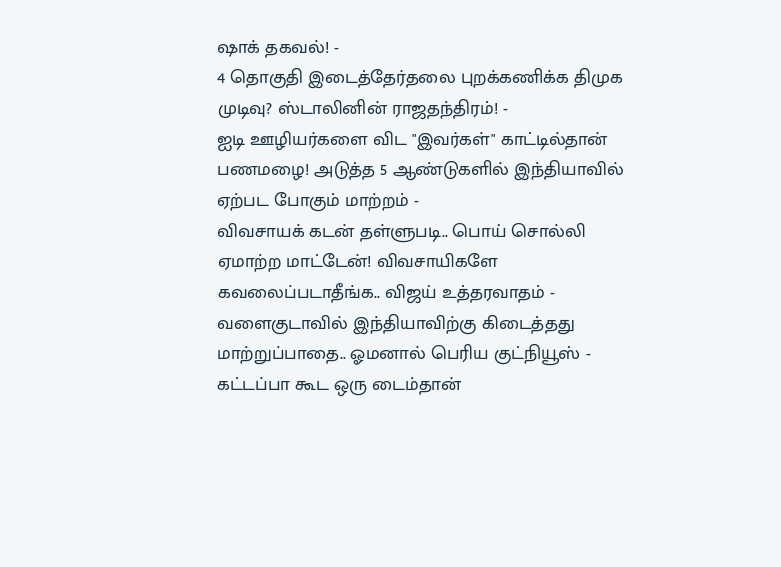ஷாக் தகவல்! -
4 தொகுதி இடைத்தேர்தலை புறக்கணிக்க திமுக முடிவு? ஸ்டாலினின் ராஜதந்திரம்! -
ஐடி ஊழியர்களை விட "இவர்கள்" காட்டில்தான் பணமழை! அடுத்த 5 ஆண்டுகளில் இந்தியாவில் ஏற்பட போகும் மாற்றம் -
விவசாயக் கடன் தள்ளுபடி.. பொய் சொல்லி ஏமாற்ற மாட்டேன்! விவசாயிகளே கவலைப்படாதீங்க.. விஜய் உத்தரவாதம் -
வளைகுடாவில் இந்தியாவிற்கு கிடைத்தது மாற்றுப்பாதை.. ஓமனால் பெரிய குட்நியூஸ் -
கட்டப்பா கூட ஒரு டைம்தான்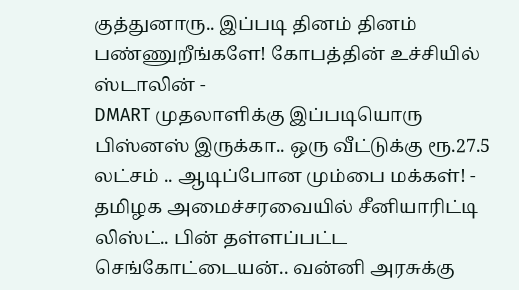குத்துனாரு.. இப்படி தினம் தினம் பண்ணுறீங்களே! கோபத்தின் உச்சியில் ஸ்டாலின் -
DMART முதலாளிக்கு இப்படியொரு பிஸ்னஸ் இருக்கா.. ஒரு வீட்டுக்கு ரூ.27.5 லட்சம் .. ஆடிப்போன மும்பை மக்கள்! -
தமிழக அமைச்சரவையில் சீனியாரிட்டி லிஸ்ட்.. பின் தள்ளப்பட்ட செங்கோட்டையன்.. வன்னி அரசுக்கு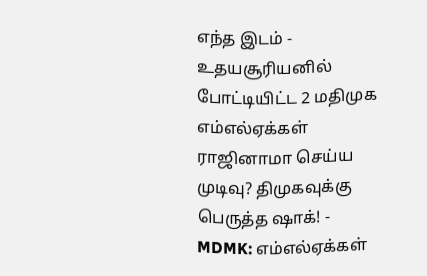எந்த இடம் -
உதயசூரியனில் போட்டியிட்ட 2 மதிமுக எம்எல்ஏக்கள் ராஜினாமா செய்ய முடிவு? திமுகவுக்கு பெருத்த ஷாக்! -
MDMK: எம்எல்ஏக்கள்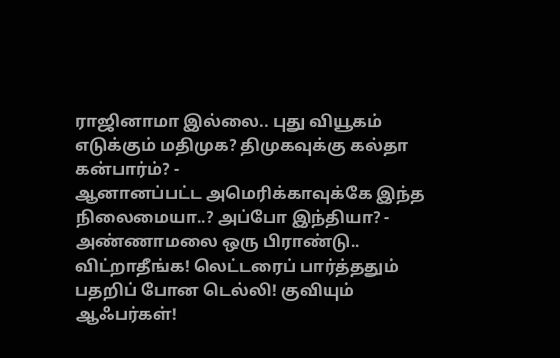ராஜினாமா இல்லை.. புது வியூகம் எடுக்கும் மதிமுக? திமுகவுக்கு கல்தா கன்பார்ம்? -
ஆனானப்பட்ட அமெரிக்காவுக்கே இந்த நிலைமையா..? அப்போ இந்தியா? -
அண்ணாமலை ஒரு பிராண்டு.. விட்றாதீங்க! லெட்டரைப் பார்த்ததும் பதறிப் போன டெல்லி! குவியும் ஆஃபர்கள்!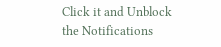Click it and Unblock the Notifications